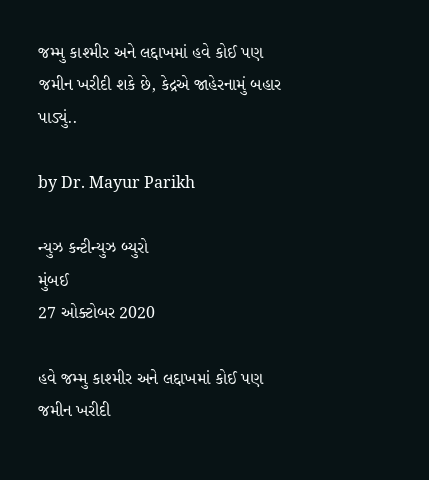જમ્મુ કાશ્મીર અને લદ્દાખમાં હવે કોઈ પણ જમીન ખરીદી શકે છે, કેદ્રએ જાહેરનામું બહાર પાડ્યું..

by Dr. Mayur Parikh

ન્યુઝ કન્ટીન્યુઝ બ્યુરો
મુંબઈ
27 ઓક્ટોબર 2020

હવે જમ્મુ કાશ્મીર અને લદ્દાખમાં કોઈ પણ જમીન ખરીદી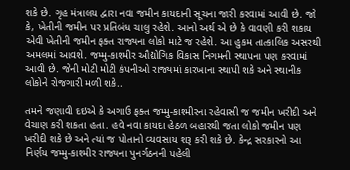શકે છે. ગૃહ મંત્રાલય દ્વારા નવા જમીન કાયદાની સૂચના જારી કરવામાં આવી છે. જો કે, ખેતીની જમીન પર પ્રતિબંધ ચાલુ રહેશે. આનો અર્થ એ છે કે વાવણી કરી શકાય એવી ખેતીની જમીન ફક્ત રાજ્યના લોકો માટે જ રહેશે. આ હુકમ તાત્કાલિક અસરથી અમલમાં આવશે. જમ્મુ-કાશ્મીર ઔદ્યોગિક વિકાસ નિગમની સ્થાપના પણ કરવામાં આવી છે. જેની મોટી મોટી કંપનીઓ રાજ્યમાં કારખાના સ્થાપી શકે અને સ્થાનીક લોકોને રોજગારી મળી શકે..

તમને જણાવી દઇએ કે અગાઉ ફક્ત જમ્મુ-કાશ્મીરના રહેવાસી જ જમીન ખરીદી અને વેચાણ કરી શકતા હતા. હવે નવા કાયદા હેઠળ બહારથી જતા લોકો જમીન પણ ખરીદી શકે છે અને ત્યાં જ પોતાનો વ્યવસાય શરૂ કરી શકે છે. કેન્દ્ર સરકારનો આ નિર્ણય જમ્મુ-કાશ્મીર રાજ્યના પુનર્ગઠનની પહેલી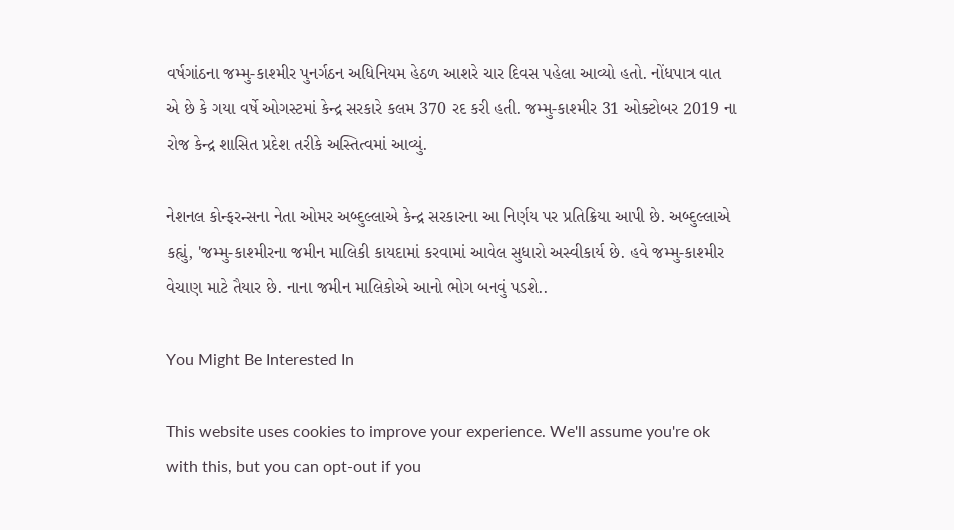વર્ષગાંઠના જમ્મુ-કાશ્મીર પુનર્ગઠન અધિનિયમ હેઠળ આશરે ચાર દિવસ પહેલા આવ્યો હતો. નોંધપાત્ર વાત એ છે કે ગયા વર્ષે ઓગસ્ટમાં કેન્દ્ર સરકારે કલમ 370 રદ કરી હતી. જમ્મુ-કાશ્મીર 31 ઓક્ટોબર 2019 ના રોજ કેન્દ્ર શાસિત પ્રદેશ તરીકે અસ્તિત્વમાં આવ્યું.

નેશનલ કોન્ફરન્સના નેતા ઓમર અબ્દુલ્લાએ કેન્દ્ર સરકારના આ નિર્ણય પર પ્રતિક્રિયા આપી છે. અબ્દુલ્લાએ કહ્યું, 'જમ્મુ-કાશ્મીરના જમીન માલિકી કાયદામાં કરવામાં આવેલ સુધારો અસ્વીકાર્ય છે. હવે જમ્મુ-કાશ્મીર વેચાણ માટે તૈયાર છે. નાના જમીન માલિકોએ આનો ભોગ બનવું પડશે..

You Might Be Interested In

This website uses cookies to improve your experience. We'll assume you're ok with this, but you can opt-out if you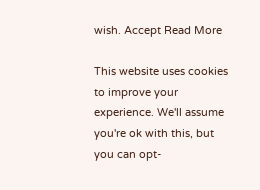wish. Accept Read More

This website uses cookies to improve your experience. We'll assume you're ok with this, but you can opt-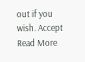out if you wish. Accept Read More